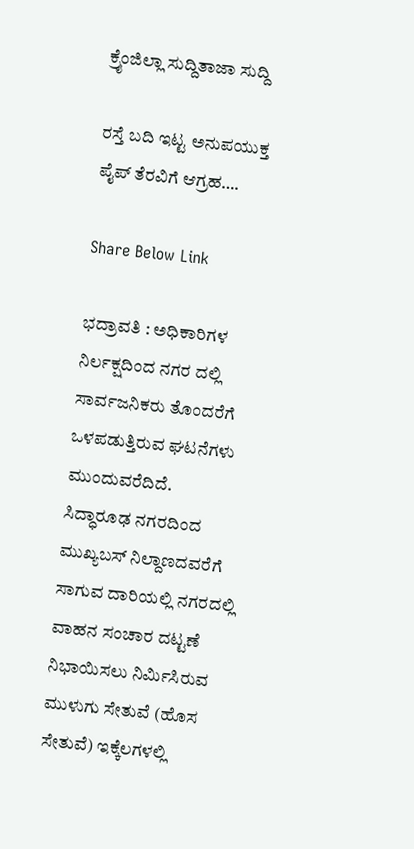ಕ್ರೈಂಜಿಲ್ಲಾ ಸುದ್ದಿತಾಜಾ ಸುದ್ದಿ

ರಸ್ತೆ ಬದಿ ಇಟ್ಟ ಅನುಪಯುಕ್ತ ಪೈಪ್ ತೆರವಿಗೆ ಆಗ್ರಹ….

Share Below Link

ಭದ್ರಾವತಿ : ಅಧಿಕಾರಿಗಳ ನಿರ್ಲಕ್ಷದಿಂದ ನಗರ ದಲ್ಲಿ ಸಾರ್ವಜನಿಕರು ತೊಂದರೆಗೆ ಒಳಪಡುತ್ತಿರುವ ಘಟನೆಗಳು ಮುಂದುವರೆದಿದೆ.
ಸಿದ್ಧಾರೂಢ ನಗರದಿಂದ ಮುಖ್ಯಬಸ್ ನಿಲ್ದಾಣದವರೆಗೆ ಸಾಗುವ ದಾರಿಯಲ್ಲಿ ನಗರದಲ್ಲಿ ವಾಹನ ಸಂಚಾರ ದಟ್ಟಣೆ ನಿಭಾಯಿಸಲು ನಿರ್ಮಿಸಿರುವ ಮುಳುಗು ಸೇತುವೆ (ಹೊಸ ಸೇತುವೆ) ಇಕ್ಕೆಲಗಳಲ್ಲಿ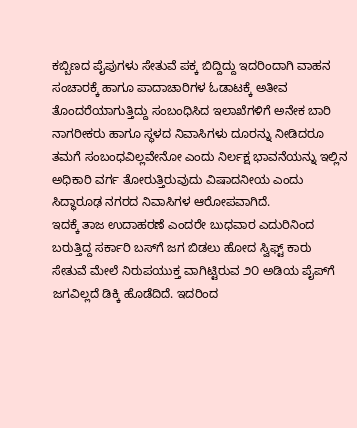ಕಬ್ಬಿಣದ ಪೈಪುಗಳು ಸೇತುವೆ ಪಕ್ಕ ಬಿದ್ದಿದ್ದು ಇದರಿಂದಾಗಿ ವಾಹನ ಸಂಚಾರಕ್ಕೆ ಹಾಗೂ ಪಾದಾಚಾರಿಗಳ ಓಡಾಟಕ್ಕೆ ಅತೀವ ತೊಂದರೆಯಾಗುತ್ತಿದ್ದು ಸಂಬಂಧಿಸಿದ ಇಲಾಖೆಗಳಿಗೆ ಅನೇಕ ಬಾರಿ ನಾಗರೀಕರು ಹಾಗೂ ಸ್ಥಳದ ನಿವಾಸಿಗಳು ದೂರನ್ನು ನೀಡಿದರೂ ತಮಗೆ ಸಂಬಂಧವಿಲ್ಲವೇನೋ ಎಂದು ನಿರ್ಲಕ್ಷ ಭಾವನೆಯನ್ನು ಇಲ್ಲಿನ ಅಧಿಕಾರಿ ವರ್ಗ ತೋರುತ್ತಿರುವುದು ವಿಷಾದನೀಯ ಎಂದು ಸಿದ್ಧಾರೂಢ ನಗರದ ನಿವಾಸಿಗಳ ಆರೋಪವಾಗಿದೆ.
ಇದಕ್ಕೆ ತಾಜ ಉದಾಹರಣೆ ಎಂದರೇ ಬುಧವಾರ ಎದುರಿನಿಂದ ಬರುತ್ತಿದ್ದ ಸರ್ಕಾರಿ ಬಸ್‌ಗೆ ಜಗ ಬಿಡಲು ಹೋದ ಸ್ವಿಫ್ಟ್ ಕಾರು ಸೇತುವೆ ಮೇಲೆ ನಿರುಪಯುಕ್ತ ವಾಗಿಟ್ಟಿರುವ ೨೦ ಅಡಿಯ ಪೈಪ್‌ಗೆ ಜಗವಿಲ್ಲದೆ ಡಿಕ್ಕಿ ಹೊಡೆದಿದೆ. ಇದರಿಂದ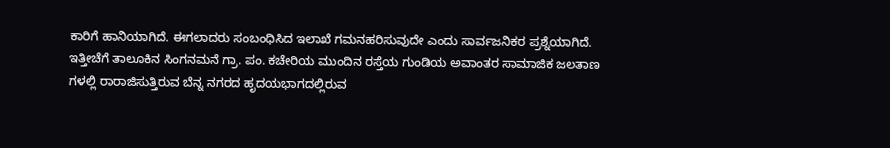ಕಾರಿಗೆ ಹಾನಿಯಾಗಿದೆ. ಈಗಲಾದರು ಸಂಬಂಧಿಸಿದ ಇಲಾಖೆ ಗಮನಹರಿಸುವುದೇ ಎಂದು ಸಾರ್ವಜನಿಕರ ಪ್ರಶ್ನೆಯಾಗಿದೆ.
ಇತ್ತೀಚೆಗೆ ತಾಲೂಕಿನ ಸಿಂಗನಮನೆ ಗ್ರಾ. ಪಂ. ಕಚೇರಿಯ ಮುಂದಿನ ರಸ್ತೆಯ ಗುಂಡಿಯ ಅವಾಂತರ ಸಾಮಾಜಿಕ ಜಲತಾಣ ಗಳಲ್ಲಿ ರಾರಾಜಿಸುತ್ತಿರುವ ಬೆನ್ನ ನಗರದ ಹೃದಯಭಾಗದಲ್ಲಿರುವ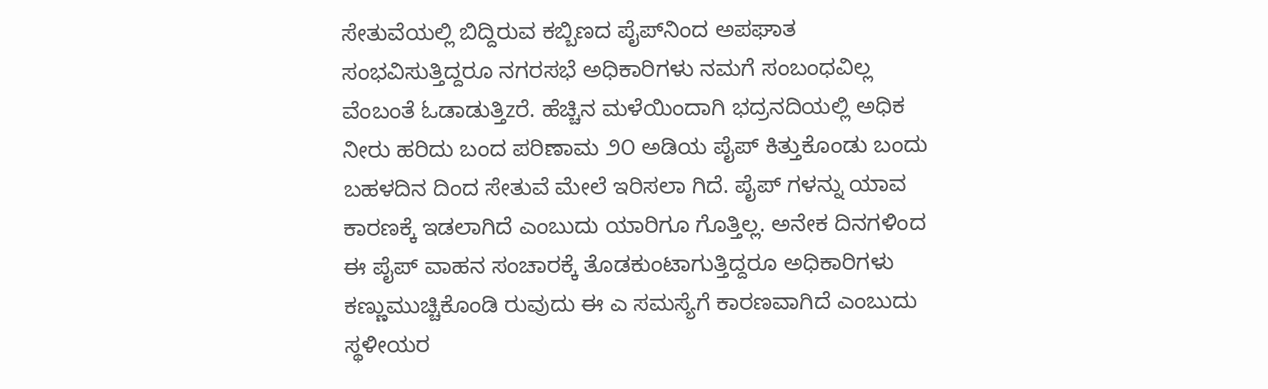ಸೇತುವೆಯಲ್ಲಿ ಬಿದ್ದಿರುವ ಕಬ್ಬಿಣದ ಪೈಪ್‌ನಿಂದ ಅಪಘಾತ ಸಂಭವಿಸುತ್ತಿದ್ದರೂ ನಗರಸಭೆ ಅಧಿಕಾರಿಗಳು ನಮಗೆ ಸಂಬಂಧವಿಲ್ಲ ವೆಂಬಂತೆ ಓಡಾಡುತ್ತಿzರೆ. ಹೆಚ್ಚಿನ ಮಳೆಯಿಂದಾಗಿ ಭದ್ರನದಿಯಲ್ಲಿ ಅಧಿಕ ನೀರು ಹರಿದು ಬಂದ ಪರಿಣಾಮ ೨೦ ಅಡಿಯ ಪೈಪ್ ಕಿತ್ತುಕೊಂಡು ಬಂದು ಬಹಳದಿನ ದಿಂದ ಸೇತುವೆ ಮೇಲೆ ಇರಿಸಲಾ ಗಿದೆ. ಪೈಪ್ ಗಳನ್ನು ಯಾವ ಕಾರಣಕ್ಕೆ ಇಡಲಾಗಿದೆ ಎಂಬುದು ಯಾರಿಗೂ ಗೊತ್ತಿಲ್ಲ. ಅನೇಕ ದಿನಗಳಿಂದ ಈ ಪೈಪ್ ವಾಹನ ಸಂಚಾರಕ್ಕೆ ತೊಡಕುಂಟಾಗುತ್ತಿದ್ದರೂ ಅಧಿಕಾರಿಗಳು ಕಣ್ಣುಮುಚ್ಚಿಕೊಂಡಿ ರುವುದು ಈ ಎ ಸಮಸ್ಯೆಗೆ ಕಾರಣವಾಗಿದೆ ಎಂಬುದು ಸ್ಥಳೀಯರ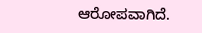ಆರೋಪವಾಗಿದೆ.